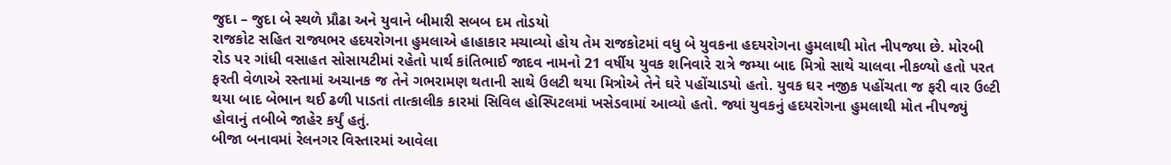જુદા – જુદા બે સ્થળે પ્રૌઢા અને યુવાને બીમારી સબબ દમ તોડયો
રાજકોટ સહિત રાજ્યભર હદયરોગના હુમલાએ હાહાકાર મચાવ્યો હોય તેમ રાજકોટમાં વધુ બે યુવકના હદયરોગના હુમલાથી મોત નીપજ્યા છે. મોરબી રોડ પર ગાંધી વસાહત સોસાયટીમાં રહેતો પાર્થ કાંતિભાઈ જાદવ નામનો 21 વર્ષીય યુવક શનિવારે રાત્રે જમ્યા બાદ મિત્રો સાથે ચાલવા નીકળ્યો હતો પરત ફરતી વેળાએ રસ્તામાં અચાનક જ તેને ગભરામણ થતાની સાથે ઉલટી થયા મિત્રોએ તેને ઘરે પહોંચાડયો હતો. યુવક ઘર નજીક પહોંચતા જ ફરી વાર ઉલ્ટી થયા બાદ બેભાન થઈ ઢળી પાડતાં તાત્કાલીક કારમાં સિવિલ હોસ્પિટલમાં ખસેડવામાં આવ્યો હતો. જ્યાં યુવકનું હદયરોગના હુમલાથી મોત નીપજ્યું હોવાનું તબીબે જાહેર કર્યું હતું.
બીજા બનાવમાં રેલનગર વિસ્તારમાં આવેલા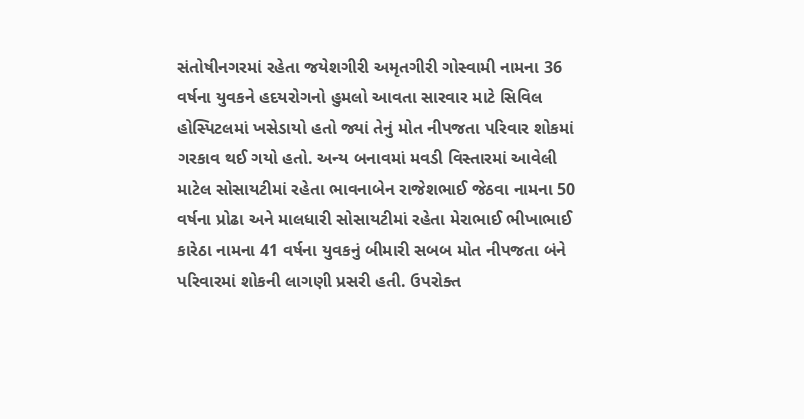સંતોષીનગરમાં રહેતા જયેશગીરી અમૃતગીરી ગોસ્વામી નામના 36 વર્ષના યુવકને હદયરોગનો હુમલો આવતા સારવાર માટે સિવિલ હોસ્પિટલમાં ખસેડાયો હતો જ્યાં તેનું મોત નીપજતા પરિવાર શોકમાં ગરકાવ થઈ ગયો હતો. અન્ય બનાવમાં મવડી વિસ્તારમાં આવેલી માટેલ સોસાયટીમાં રહેતા ભાવનાબેન રાજેશભાઈ જેઠવા નામના 50 વર્ષના પ્રોઢા અને માલધારી સોસાયટીમાં રહેતા મેરાભાઈ ભીખાભાઈ કારેઠા નામના 41 વર્ષના યુવકનું બીમારી સબબ મોત નીપજતા બંને પરિવારમાં શોકની લાગણી પ્રસરી હતી. ઉપરોક્ત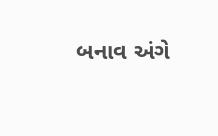બનાવ અંગે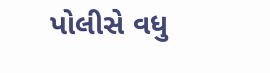પોલીસે વધુ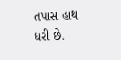તપાસ હાથ ધરી છે.